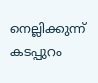നെല്ലിക്കുന്ന് കടപ്പുറം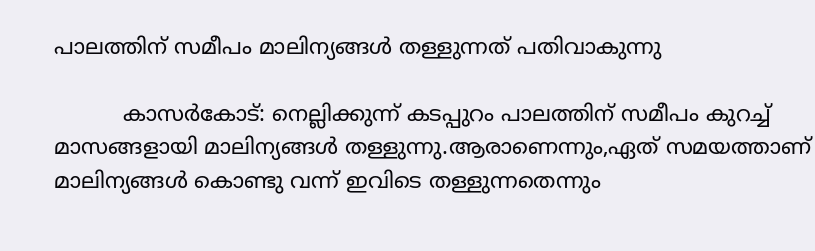പാലത്തിന് സമീപം മാലിന്യങ്ങള്‍ തള്ളുന്നത് പതിവാകുന്നു

          കാസര്‍കോട്: നെല്ലിക്കുന്ന് കടപ്പുറം പാലത്തിന് സമീപം കുറച്ച് മാസങ്ങളായി മാലിന്യങ്ങള്‍ തള്ളുന്നു.ആരാണെന്നും,ഏത് സമയത്താണ് മാലിന്യങ്ങള്‍ കൊണ്ടു വന്ന് ഇവിടെ തള്ളുന്നതെന്നും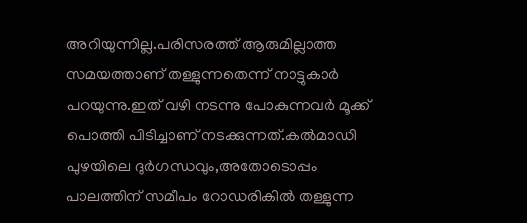അറിയുന്നില്ല.പരിസരത്ത് ആരുമില്ലാത്ത സമയത്താണ് തള്ളുന്നതെന്ന് നാട്ടുകാര്‍ പറയുന്നു.ഇത് വഴി നടന്നു പോകുന്നവര്‍ മൂക്ക് പൊത്തി പിടിച്ചാണ് നടക്കുന്നത്.കല്‍മാഡി പുഴയിലെ ദുര്‍ഗന്ധവും,അതോടൊപ്പം പാലത്തിന് സമീപം റോഡരികില്‍ തള്ളുന്ന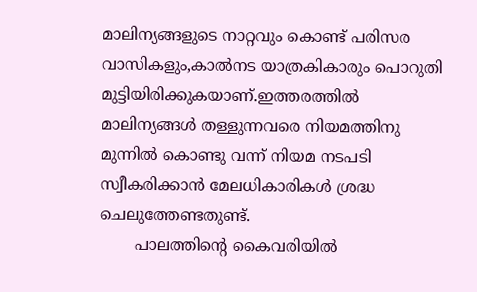മാലിന്യങ്ങളുടെ നാറ്റവും കൊണ്ട് പരിസര വാസികളും,കാല്‍നട യാത്രകികാരും പൊറുതി മുട്ടിയിരിക്കുകയാണ്.ഇത്തരത്തില്‍ മാലിന്യങ്ങള്‍ തള്ളുന്നവരെ നിയമത്തിനു മുന്നില്‍ കൊണ്ടു വന്ന് നിയമ നടപടി സ്വീകരിക്കാന്‍ മേലധികാരികള്‍ ശ്രദ്ധ ചെലുത്തേണ്ടതുണ്ട്.
       പാലത്തിന്റെ കൈവരിയില്‍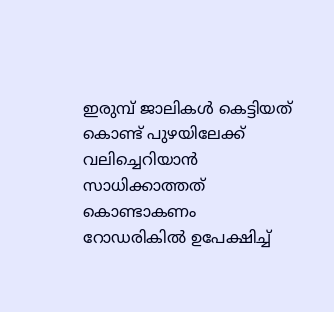ഇരുമ്പ് ജാലികള്‍ കെട്ടിയത് കൊണ്ട് പുഴയിലേക്ക് വലിച്ചെറിയാന്‍ സാധിക്കാത്തത് കൊണ്ടാകണം റോഡരികില്‍ ഉപേക്ഷിച്ച്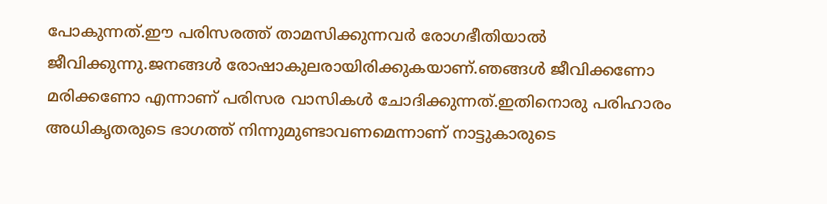പോകുന്നത്.ഈ പരിസരത്ത് താമസിക്കുന്നവര്‍ രോഗഭീതിയാല്‍ ജീവിക്കുന്നു.ജനങ്ങള്‍ രോഷാകുലരായിരിക്കുകയാണ്.ഞങ്ങള്‍ ജീവിക്കണോ മരിക്കണോ എന്നാണ് പരിസര വാസികള്‍ ചോദിക്കുന്നത്.ഇതിനൊരു പരിഹാരം അധികൃതരുടെ ഭാഗത്ത് നിന്നുമുണ്ടാവണമെന്നാണ് നാട്ടുകാരുടെ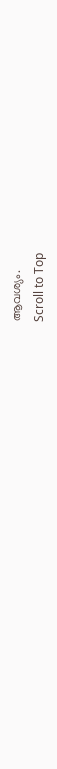ആവശ്യം.
Scroll to Top